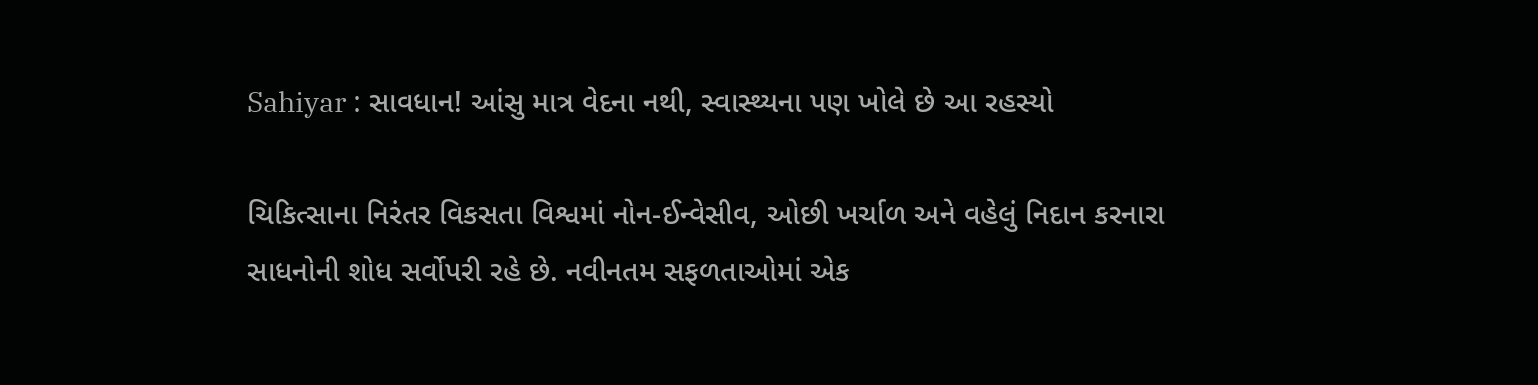Sahiyar : સાવધાન! આંસુ માત્ર વેદના નથી, સ્વાસ્થ્યના પણ ખોલે છે આ રહસ્યો

ચિકિત્સાના નિરંતર વિકસતા વિશ્વમાં નોન-ઈન્વેસીવ, ઓછી ખર્ચાળ અને વહેલું નિદાન કરનારા સાધનોની શોધ સર્વોપરી રહે છે. નવીનતમ સફળતાઓમાં એક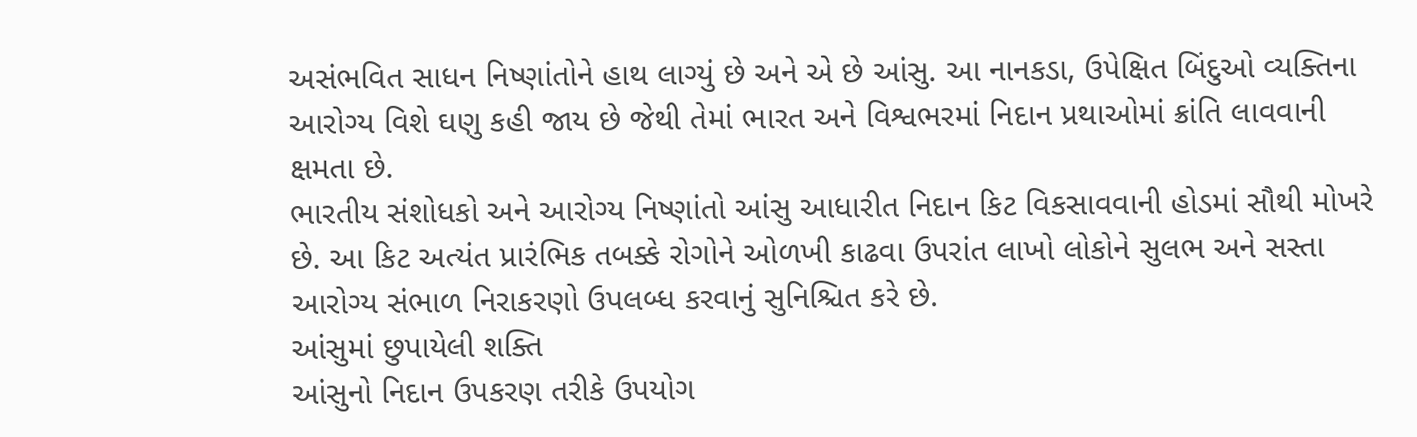અસંભવિત સાધન નિષ્ણાંતોને હાથ લાગ્યું છે અને એ છે આંસુ. આ નાનકડા, ઉપેક્ષિત બિંદુઓ વ્યક્તિના આરોગ્ય વિશે ઘણુ કહી જાય છે જેથી તેમાં ભારત અને વિશ્વભરમાં નિદાન પ્રથાઓમાં ક્રાંતિ લાવવાની ક્ષમતા છે.
ભારતીય સંશોધકો અને આરોગ્ય નિષ્ણાંતો આંસુ આધારીત નિદાન કિટ વિકસાવવાની હોડમાં સૌથી મોખરે છે. આ કિટ અત્યંત પ્રારંભિક તબક્કે રોગોને ઓળખી કાઢવા ઉપરાંત લાખો લોકોને સુલભ અને સસ્તા આરોગ્ય સંભાળ નિરાકરણો ઉપલબ્ધ કરવાનું સુનિશ્ચિત કરે છે.
આંસુમાં છુપાયેલી શક્તિ
આંસુનો નિદાન ઉપકરણ તરીકે ઉપયોગ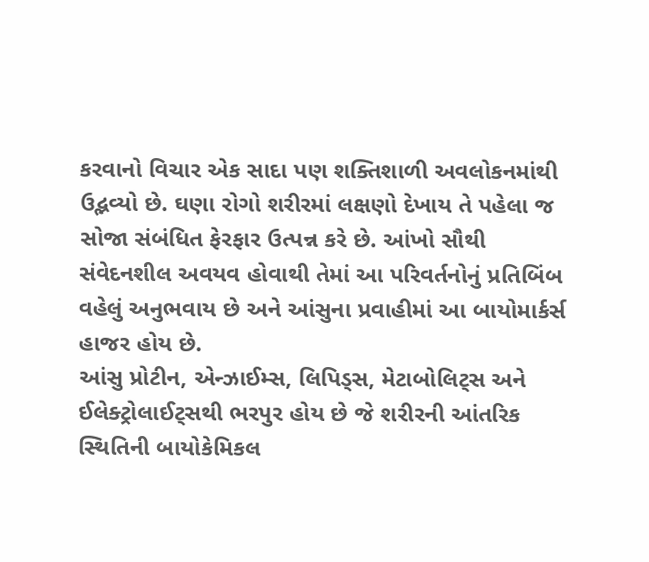કરવાનો વિચાર એક સાદા પણ શક્તિશાળી અવલોકનમાંથી ઉદ્ભવ્યો છે. ઘણા રોગો શરીરમાં લક્ષણો દેખાય તે પહેલા જ સોજા સંબંધિત ફેરફાર ઉત્પન્ન કરે છે. આંખો સૌથી સંવેદનશીલ અવયવ હોવાથી તેમાં આ પરિવર્તનોનું પ્રતિબિંબ વહેલું અનુભવાય છે અને આંસુના પ્રવાહીમાં આ બાયોમાર્કર્સ હાજર હોય છે.
આંસુ પ્રોટીન, એન્ઝાઈમ્સ, લિપિડ્સ, મેટાબોલિટ્સ અને ઈલેક્ટ્રોલાઈટ્સથી ભરપુર હોય છે જે શરીરની આંતરિક સ્થિતિની બાયોકેમિકલ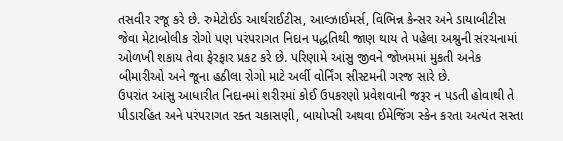તસવીર રજૂ કરે છે. રુમેટોઈડ આર્થરાઈટીસ, આલ્ઝાઈમર્સ, વિભિન્ન કેન્સર અને ડાયાબીટીસ જેવા મેટાબોલીક રોગો પણ પરંપરાગત નિદાન પદ્ધતિથી જાણ થાય તે પહેલા અશ્રુની સંરચનામાં ઓળખી શકાય તેવા ફેરફાર પ્રકટ કરે છે. પરિણામે આંસુ જીવને જોખમમાં મુકતી અનેક બીમારીઓ અને જૂના હઠીલા રોગો માટે અર્લી વોર્નિંગ સીસ્ટમની ગરજ સારે છે.
ઉપરાંત આંસુ આધારીત નિદાનમાં શરીરમાં કોઈ ઉપકરણો પ્રવેશવાની જરૂર ન પડતી હોવાથી તે પીડારહિત અને પરંપરાગત રક્ત ચકાસણી, બાયોપ્સી અથવા ઈમેજિંગ સ્કેન કરતા અત્યંત સસ્તા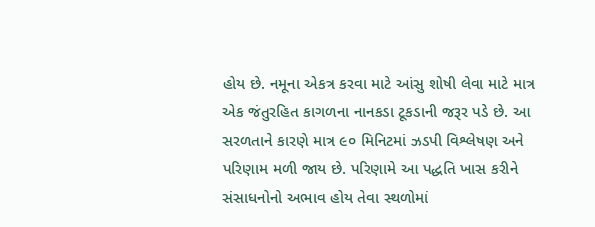હોય છે. નમૂના એકત્ર કરવા માટે આંસુ શોષી લેવા માટે માત્ર એક જંતુરહિત કાગળના નાનકડા ટૂકડાની જરૂર પડે છે. આ સરળતાને કારણે માત્ર ૯૦ મિનિટમાં ઝડપી વિશ્લેષણ અને પરિણામ મળી જાય છે. પરિણામે આ પદ્ધતિ ખાસ કરીને સંસાધનોનો અભાવ હોય તેવા સ્થળોમાં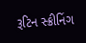રૂટિન સ્ક્રીનિંગ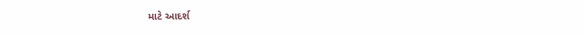માટે આદર્શ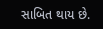સાબિત થાય છે.